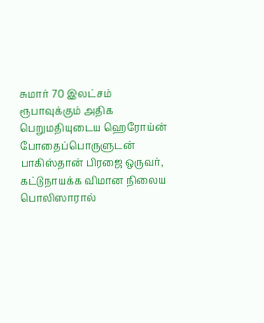சுமார் 70 இலட்சம் ரூபாவுக்கும் அதிக பெறுமதியுடைய ஹெரோய்ன் போதைப்பொருளுடன் பாகிஸ்தான் பிரஜை ஒருவர், கட்டுநாயக்க விமான நிலைய பொலிஸாரால்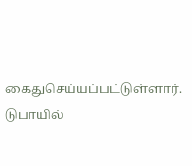கைதுசெய்யப்பட்டுள்ளார்.
டுபாயில்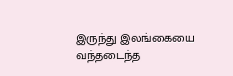இருந்து இலங்கையை வந்தடைந்த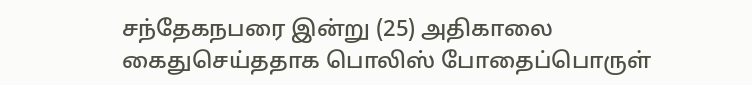சந்தேகநபரை இன்று (25) அதிகாலை கைதுசெய்ததாக பொலிஸ் போதைப்பொருள்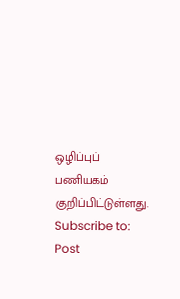ஒழிப்புப் பணியகம் குறிப்பிட்டுள்ளது.
Subscribe to:
Post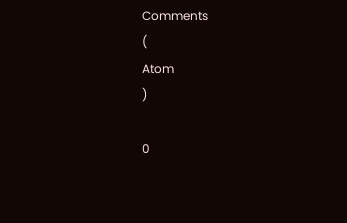Comments
(
Atom
)

0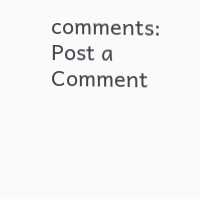comments:
Post a Comment